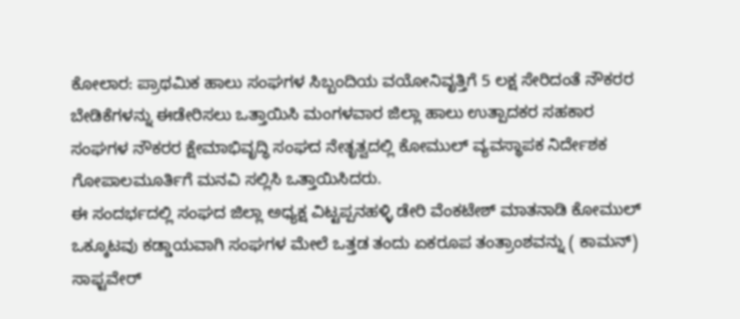ಕೋಲಾರ: ಪ್ರಾಥಮಿಕ ಹಾಲು ಸಂಘಗಳ ಸಿಬ್ಬಂದಿಯ ವಯೋನಿವೃತ್ತಿಗೆ 5 ಲಕ್ಷ ಸೇರಿದಂತೆ ನೌಕರರ ಬೇಡಿಕೆಗಳನ್ನು ಈಡೇರಿಸಲು ಒತ್ತಾಯಿಸಿ ಮಂಗಳವಾರ ಜಿಲ್ಲಾ ಹಾಲು ಉತ್ಪಾದಕರ ಸಹಕಾರ ಸಂಘಗಳ ನೌಕರರ ಕ್ಷೇಮಾಭಿವೃದ್ಧಿ ಸಂಘದ ನೇತೃತ್ವದಲ್ಲಿ ಕೋಮುಲ್ ವ್ಯವಸ್ಥಾಪಕ ನಿರ್ದೇಶಕ ಗೋಪಾಲಮೂರ್ತಿಗೆ ಮನವಿ ಸಲ್ಲಿಸಿ ಒತ್ತಾಯಿಸಿದರು.
ಈ ಸಂದರ್ಭದಲ್ಲಿ ಸಂಘದ ಜಿಲ್ಲಾ ಅಧ್ಯಕ್ಷ ವಿಟ್ಟಪ್ಪನಹಳ್ಳಿ ಡೇರಿ ವೆಂಕಟೇಶ್ ಮಾತನಾಡಿ ಕೋಮುಲ್ ಒಕ್ಕೂಟವು ಕಡ್ಡಾಯವಾಗಿ ಸಂಘಗಳ ಮೇಲೆ ಒತ್ತಡ ತಂದು ಏಕರೂಪ ತಂತ್ರಾಂಶವನ್ನು ( ಕಾಮನ್) ಸಾಫ್ಟವೇರ್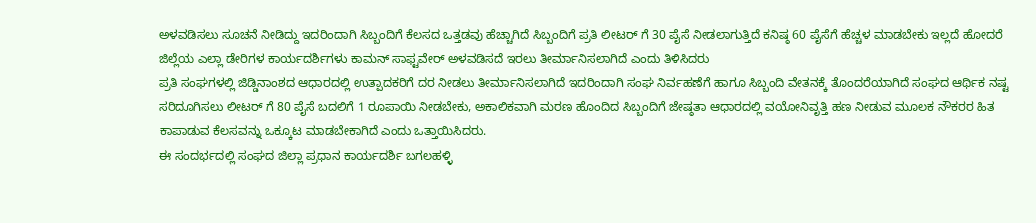ಅಳವಡಿಸಲು ಸೂಚನೆ ನೀಡಿದ್ದು ಇದರಿಂದಾಗಿ ಸಿಬ್ಬಂದಿಗೆ ಕೆಲಸದ ಒತ್ತಡವು ಹೆಚ್ಚಾಗಿದೆ ಸಿಬ್ಬಂದಿಗೆ ಪ್ರತಿ ಲೀಟರ್ ಗೆ 30 ಪೈಸೆ ನೀಡಲಾಗುತ್ತಿದೆ ಕನಿಷ್ಠ 60 ಪೈಸೆಗೆ ಹೆಚ್ಚಳ ಮಾಡಬೇಕು ಇಲ್ಲದೆ ಹೋದರೆ ಜಿಲ್ಲೆಯ ಎಲ್ಲಾ ಡೇರಿಗಳ ಕಾರ್ಯದರ್ಶಿಗಳು ಕಾಮನ್ ಸಾಫ್ಟವೇರ್ ಅಳವಡಿಸದೆ ಇರಲು ತೀರ್ಮಾನಿಸಲಾಗಿದೆ ಎಂದು ತಿಳಿಸಿದರು
ಪ್ರತಿ ಸಂಘಗಳಲ್ಲಿ ಜಿಡ್ಡಿನಾಂಶದ ಆಧಾರದಲ್ಲಿ ಉತ್ಪಾದಕರಿಗೆ ದರ ನೀಡಲು ತೀರ್ಮಾನಿಸಲಾಗಿದೆ ಇದರಿಂದಾಗಿ ಸಂಘ ನಿರ್ವಹಣೆಗೆ ಹಾಗೂ ಸಿಬ್ಬಂದಿ ವೇತನಕ್ಕೆ ತೊಂದರೆಯಾಗಿದೆ ಸಂಘದ ಆರ್ಥಿಕ ನಷ್ಟ ಸರಿದೂಗಿಸಲು ಲೀಟರ್ ಗೆ 80 ಪೈಸೆ ಬದಲಿಗೆ 1 ರೂಪಾಯಿ ನೀಡಬೇಕು, ಅಕಾಲಿಕವಾಗಿ ಮರಣ ಹೊಂದಿದ ಸಿಬ್ಬಂದಿಗೆ ಜೇಷ್ಠತಾ ಆಧಾರದಲ್ಲಿ ವಯೋನಿವೃತ್ತಿ ಹಣ ನೀಡುವ ಮೂಲಕ ನೌಕರರ ಹಿತ ಕಾಪಾಡುವ ಕೆಲಸವನ್ನು ಒಕ್ಕೂಟ ಮಾಡಬೇಕಾಗಿದೆ ಎಂದು ಒತ್ತಾಯಿಸಿದರು.
ಈ ಸಂದರ್ಭದಲ್ಲಿ ಸಂಘದ ಜಿಲ್ಲಾ ಪ್ರಧಾನ ಕಾರ್ಯದರ್ಶಿ ಬಗಲಹಳ್ಳಿ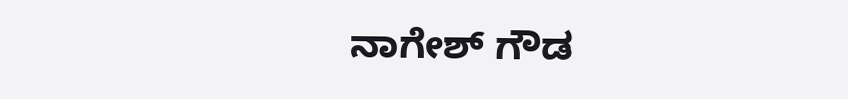ನಾಗೇಶ್ ಗೌಡ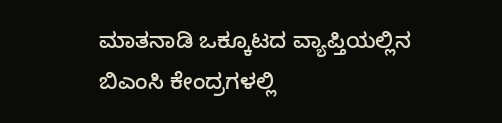ಮಾತನಾಡಿ ಒಕ್ಕೂಟದ ವ್ಯಾಪ್ತಿಯಲ್ಲಿನ ಬಿಎಂಸಿ ಕೇಂದ್ರಗಳಲ್ಲಿ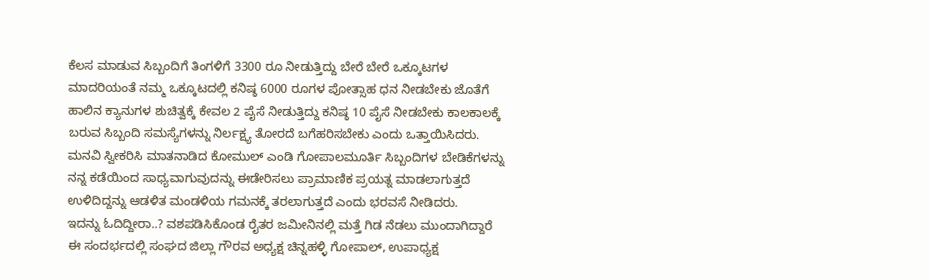ಕೆಲಸ ಮಾಡುವ ಸಿಬ್ಬಂದಿಗೆ ತಿಂಗಳಿಗೆ 3300 ರೂ ನೀಡುತ್ತಿದ್ದು ಬೇರೆ ಬೇರೆ ಒಕ್ಕೂಟಗಳ ಮಾದರಿಯಂತೆ ನಮ್ಮ ಒಕ್ಕೂಟದಲ್ಲಿ ಕನಿಷ್ಠ 6000 ರೂಗಳ ಪೋತ್ಸಾಹ ಧನ ನೀಡಬೇಕು ಜೊತೆಗೆ ಹಾಲಿನ ಕ್ಯಾನುಗಳ ಶುಚಿತ್ವಕ್ಕೆ ಕೇವಲ 2 ಪೈಸೆ ನೀಡುತ್ತಿದ್ದು ಕನಿಷ್ಠ 10 ಪೈಸೆ ನೀಡಬೇಕು ಕಾಲಕಾಲಕ್ಕೆ ಬರುವ ಸಿಬ್ಬಂದಿ ಸಮಸ್ಯೆಗಳನ್ನು ನಿರ್ಲಕ್ಷ್ಯ ತೋರದೆ ಬಗೆಹರಿಸಬೇಕು ಎಂದು ಒತ್ತಾಯಿಸಿದರು.
ಮನವಿ ಸ್ವೀಕರಿಸಿ ಮಾತನಾಡಿದ ಕೋಮುಲ್ ಎಂಡಿ ಗೋಪಾಲಮೂರ್ತಿ ಸಿಬ್ಬಂದಿಗಳ ಬೇಡಿಕೆಗಳನ್ನು ನನ್ನ ಕಡೆಯಿಂದ ಸಾಧ್ಯವಾಗುವುದನ್ನು ಈಡೇರಿಸಲು ಪ್ರಾಮಾಣಿಕ ಪ್ರಯತ್ನ ಮಾಡಲಾಗುತ್ತದೆ ಉಳಿದಿದ್ದನ್ನು ಆಡಳಿತ ಮಂಡಳಿಯ ಗಮನಕ್ಕೆ ತರಲಾಗುತ್ತದೆ ಎಂದು ಭರವಸೆ ನೀಡಿದರು.
ಇದನ್ನು ಓದಿದ್ದೀರಾ..? ವಶಪಡಿಸಿಕೊಂಡ ರೈತರ ಜಮೀನಿನಲ್ಲಿ ಮತ್ತೆ ಗಿಡ ನೆಡಲು ಮುಂದಾಗಿದ್ದಾರೆ
ಈ ಸಂದರ್ಭದಲ್ಲಿ ಸಂಘದ ಜಿಲ್ಲಾ ಗೌರವ ಅಧ್ಯಕ್ಷ ಚಿನ್ನಹಳ್ಳಿ ಗೋಪಾಲ್, ಉಪಾಧ್ಯಕ್ಷ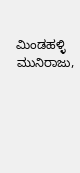ಮಿಂಡಹಳ್ಳಿ ಮುನಿರಾಜು,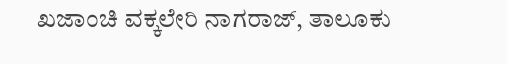ಖಜಾಂಚಿ ವಕ್ಕಲೇರಿ ನಾಗರಾಜ್, ತಾಲೂಕು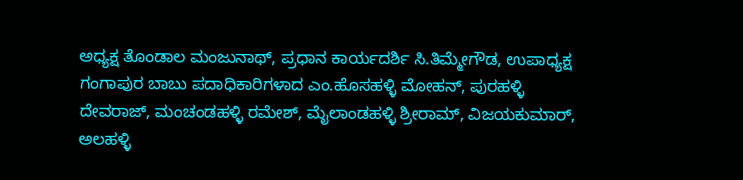ಅಧ್ಯಕ್ಷ ತೊಂಡಾಲ ಮಂಜುನಾಥ್, ಪ್ರಧಾನ ಕಾರ್ಯದರ್ಶಿ ಸಿ.ತಿಮ್ಮೇಗೌಡ, ಉಪಾಧ್ಯಕ್ಷ ಗಂಗಾಪುರ ಬಾಬು ಪದಾಧಿಕಾರಿಗಳಾದ ಎಂ.ಹೊಸಹಳ್ಳಿ ಮೋಹನ್, ಪುರಹಳ್ಳಿ ದೇವರಾಜ್, ಮಂಚಂಡಹಳ್ಳಿ ರಮೇಶ್, ಮೈಲಾಂಡಹಳ್ಳಿ ಶ್ರೀರಾಮ್, ವಿಜಯಕುಮಾರ್, ಅಲಹಳ್ಳಿ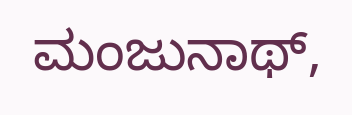ಮಂಜುನಾಥ್,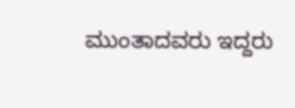ಮುಂತಾದವರು ಇದ್ದರು